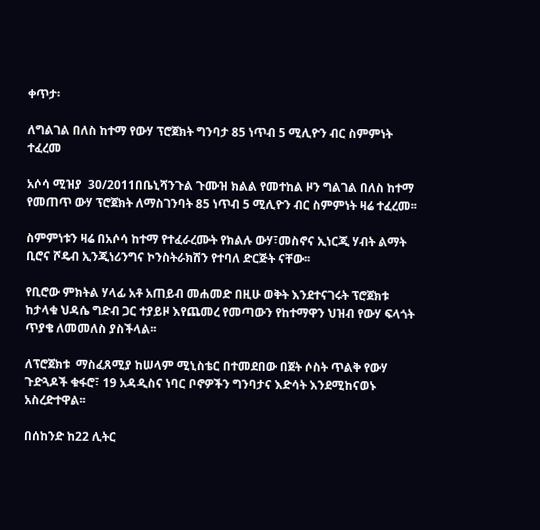ቀጥታ፡

ለግልገል በለስ ከተማ የውሃ ፕሮጀክት ግንባታ 85 ነጥብ 5 ሚሊዮን ብር ስምምነት ተፈረመ

አሶሳ ሚዝያ  30/2011በቤኒሻንጉል ጉሙዝ ክልል የመተከል ዞን ግልገል በለስ ከተማ የመጠጥ ውሃ ፕሮጀክት ለማስገንባት 85 ነጥብ 5 ሚሊዮን ብር ስምምነት ዛሬ ተፈረመ፡፡

ስምምነቱን ዛሬ በአሶሳ ከተማ የተፈራረሙት የክልሉ ውሃ፣መስኖና ኢነርጂ ሃብት ልማት ቢሮና ሾዴብ ኢንጂነሪንግና ኮንስትራክሽን የተባለ ድርጅት ናቸው፡፡

የቢሮው ምክትል ሃላፊ አቶ አጠይብ መሐመድ በዚሁ ወቅት እንደተናገሩት ፕሮጀክቱ ከታላቁ ህዳሴ ግድብ ጋር ተያይዞ እየጨመረ የመጣውን የከተማዋን ህዝብ የውሃ ፍላጎት ጥያቄ ለመመለስ ያስችላል፡፡

ለፕሮጀክቱ  ማስፈጸሚያ ከሠላም ሚኒስቴር በተመደበው በጀት ሶስት ጥልቅ የውሃ ጉድጓዶች ቁፋሮ፣ 19 አዳዲስና ነባር ቦኖዎችን ግንባታና እድሳት እንደሚከናወኑ አስረድተዋል፡፡

በሰከንድ ከ22 ሊትር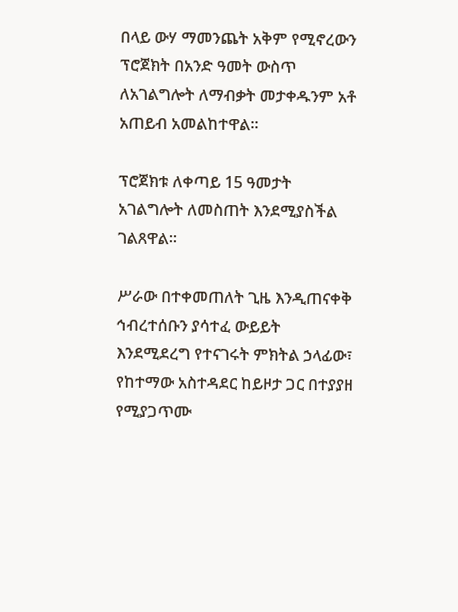በላይ ውሃ ማመንጨት አቅም የሚኖረውን ፕሮጀክት በአንድ ዓመት ውስጥ ለአገልግሎት ለማብቃት መታቀዱንም አቶ አጠይብ አመልከተዋል፡፡

ፕሮጀክቱ ለቀጣይ 15 ዓመታት አገልግሎት ለመስጠት እንደሚያስችል ገልጸዋል፡፡

ሥራው በተቀመጠለት ጊዜ እንዲጠናቀቅ ኅብረተሰቡን ያሳተፈ ውይይት እንደሚደረግ የተናገሩት ምክትል ኃላፊው፣ የከተማው አስተዳደር ከይዞታ ጋር በተያያዘ የሚያጋጥሙ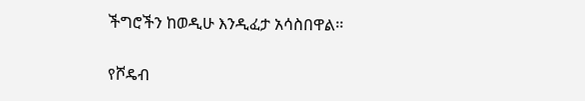ችግሮችን ከወዲሁ እንዲፈታ አሳስበዋል፡፡

የሾዴብ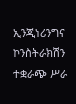ኢንጂነሪንግና ኮንስትራክሽን ተቋራጭ ሥራ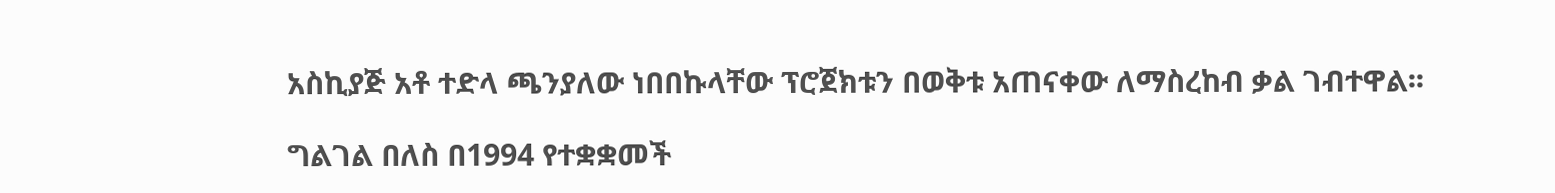አስኪያጅ አቶ ተድላ ጫንያለው ነበበኩላቸው ፕሮጀክቱን በወቅቱ አጠናቀው ለማስረከብ ቃል ገብተዋል፡፡

ግልገል በለስ በ1994 የተቋቋመች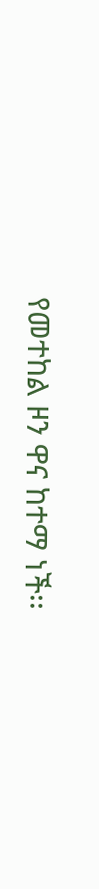የመተከል ዞን ዋና ከተማ ነች፡፡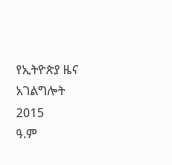የኢትዮጵያ ዜና አገልግሎት
2015
ዓ.ም